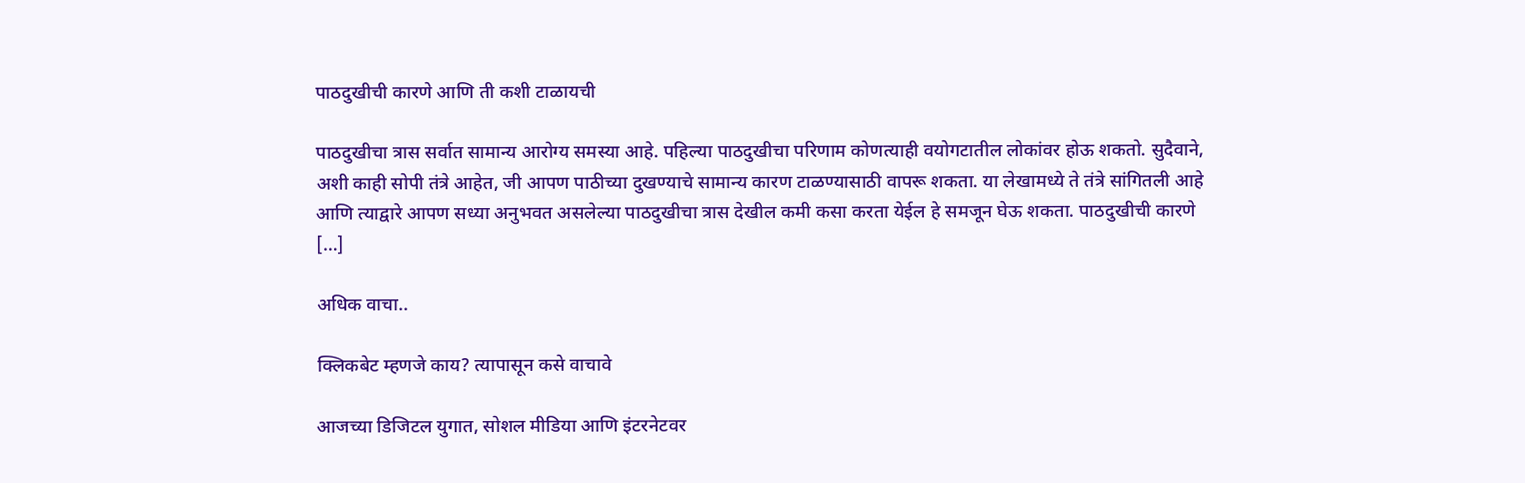पाठदुखीची कारणे आणि ती कशी टाळायची

पाठदुखीचा त्रास सर्वात सामान्य आरोग्य समस्या आहे. पहिल्या पाठदुखीचा परिणाम कोणत्याही वयोगटातील लोकांवर होऊ शकतो. सुदैवाने, अशी काही सोपी तंत्रे आहेत, जी आपण पाठीच्या दुखण्याचे सामान्य कारण टाळण्यासाठी वापरू शकता. या लेखामध्ये ते तंत्रे सांगितली आहे आणि त्याद्वारे आपण सध्या अनुभवत असलेल्या पाठदुखीचा त्रास देखील कमी कसा करता येईल हे समजून घेऊ शकता. पाठदुखीची कारणे […]

अधिक वाचा..

क्लिकबेट म्हणजे काय? त्यापासून कसे वाचावे

आजच्या डिजिटल युगात, सोशल मीडिया आणि इंटरनेटवर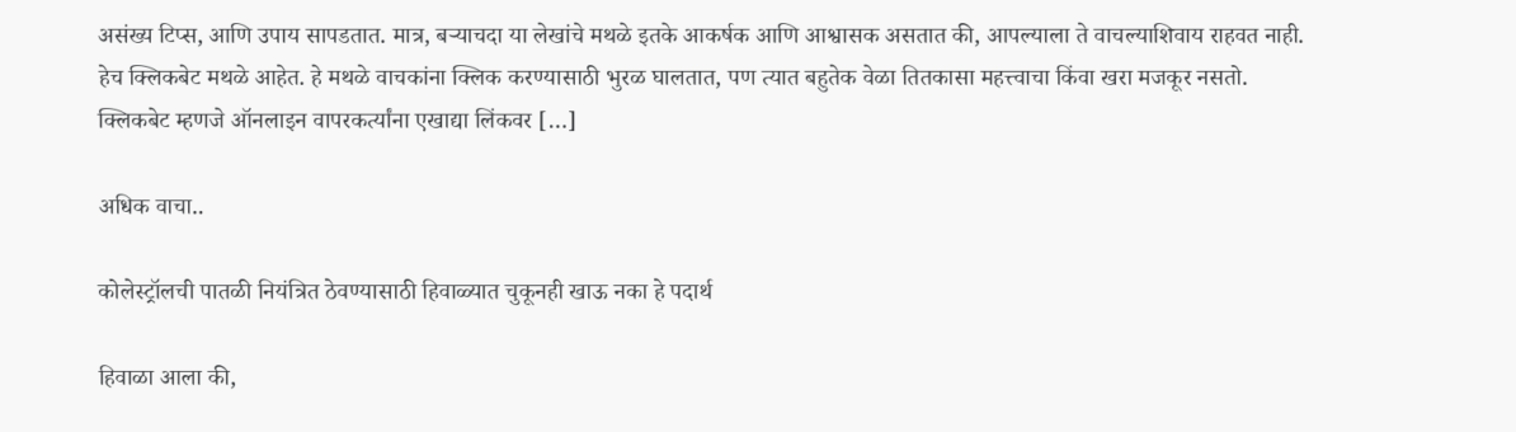असंख्य टिप्स, आणि उपाय सापडतात. मात्र, बऱ्याचदा या लेखांचे मथळे इतके आकर्षक आणि आश्वासक असतात की, आपल्याला ते वाचल्याशिवाय राहवत नाही. हेच क्लिकबेट मथळे आहेत. हे मथळे वाचकांना क्लिक करण्यासाठी भुरळ घालतात, पण त्यात बहुतेक वेळा तितकासा महत्त्वाचा किंवा खरा मजकूर नसतो. क्लिकबेट म्हणजे ऑनलाइन वापरकर्त्यांना एखाद्या लिंकवर […]

अधिक वाचा..

कोलेस्ट्रॉलची पातळी नियंत्रित ठेवण्यासाठी हिवाळ्यात चुकूनही खाऊ नका हे पदार्थ

हिवाळा आला की,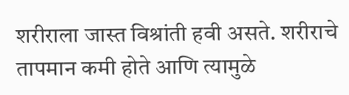शरीराला जास्त विश्रांती हवी असते. शरीराचे तापमान कमी होते आणि त्यामुळे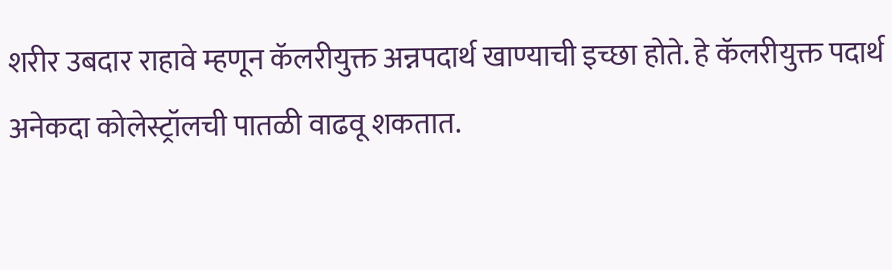शरीर उबदार राहावे म्हणून कॅलरीयुक्त अन्नपदार्थ खाण्याची इच्छा होते. हे कॅलरीयुक्त पदार्थ अनेकदा कोलेस्ट्रॉलची पातळी वाढवू शकतात.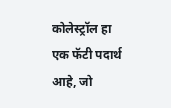कोलेस्ट्रॉल हा एक फॅटी पदार्थ आहे, जो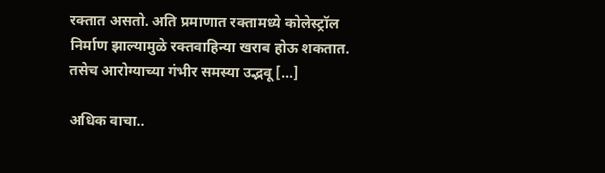रक्तात असतो. अति प्रमाणात रक्तामध्ये कोलेस्ट्रॉल निर्माण झाल्यामुळे रक्तवाहिन्या खराब होऊ शकतात. तसेच आरोग्याच्या गंभीर समस्या उद्भवू […]

अधिक वाचा..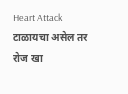Heart Attack टाळायचा असेल तर रोज खा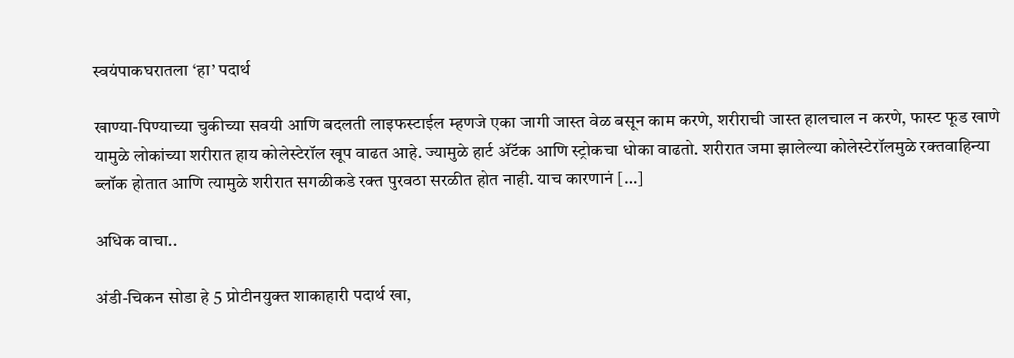स्वयंपाकघरातला ‘हा’ पदार्थ

खाण्या-पिण्याच्या चुकीच्या सवयी आणि बदलती लाइफस्टाईल म्हणजे एका जागी जास्त वेळ बसून काम करणे, शरीराची जास्त हालचाल न करणे, फास्ट फूड खाणे यामुळे लोकांच्या शरीरात हाय कोलेस्टेरॉल खूप वाढत आहे. ज्यामुळे हार्ट अ‍ॅटॅक आणि स्ट्रोकचा धोका वाढतो. शरीरात जमा झालेल्या कोलेस्टेरॉलमुळे रक्तवाहिन्या ब्लॉक होतात आणि त्यामुळे शरीरात सगळीकडे रक्त पुरवठा सरळीत होत नाही. याच कारणानं […]

अधिक वाचा..

अंडी-चिकन सोडा हे 5 प्रोटीनयुक्त शाकाहारी पदार्थ खा,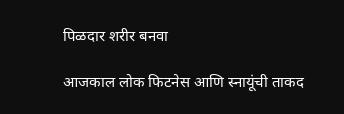पिळदार शरीर बनवा

आजकाल लोक फिटनेस आणि स्नायूंची ताकद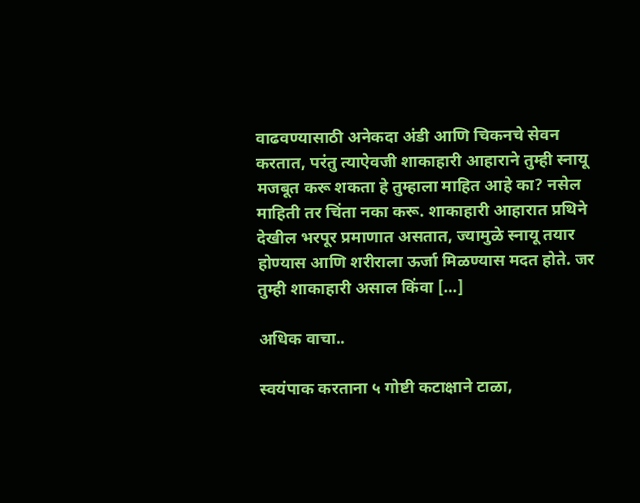वाढवण्यासाठी अनेकदा अंडी आणि चिकनचे सेवन करतात, परंतु त्याऐवजी शाकाहारी आहाराने तुम्ही स्नायू मजबूत करू शकता हे तुम्हाला माहित आहे का? नसेल माहिती तर चिंता नका करू. शाकाहारी आहारात प्रथिने देखील भरपूर प्रमाणात असतात, ज्यामुळे स्नायू तयार होण्यास आणि शरीराला ऊर्जा मिळण्यास मदत होते. जर तुम्ही शाकाहारी असाल किंवा […]

अधिक वाचा..

स्वयंपाक करताना ५ गोष्टी कटाक्षाने टाळा,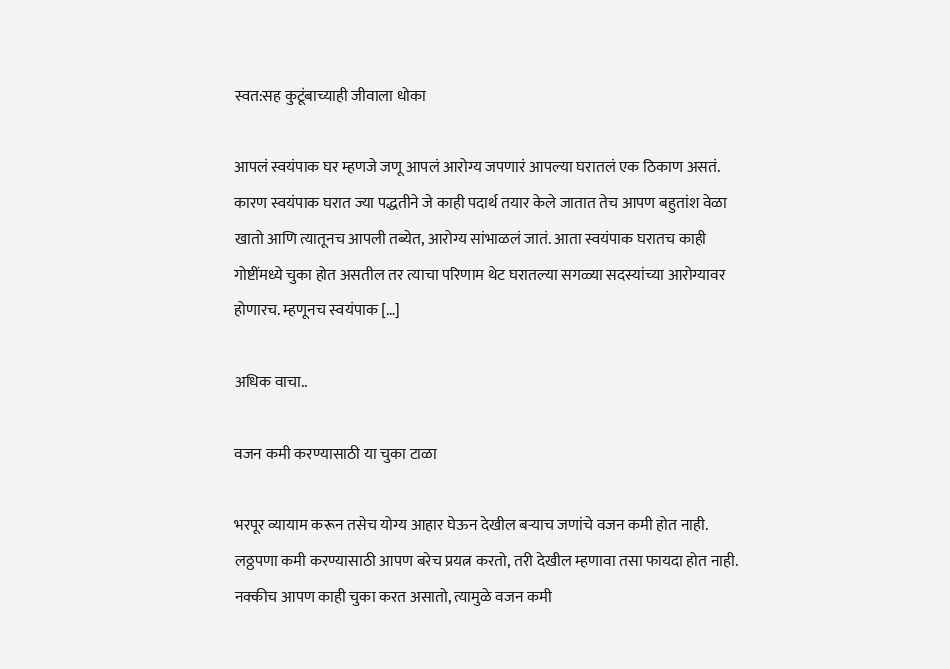स्वत:सह कुटूंबाच्याही जीवाला धोका

आपलं स्वयंपाक घर म्हणजे जणू आपलं आरोग्य जपणारं आपल्या घरातलं एक ठिकाण असतं. कारण स्वयंपाक घरात ज्या पद्धतीने जे काही पदार्थ तयार केले जातात तेच आपण बहुतांश वेळा खातो आणि त्यातूनच आपली तब्येत, आरोग्य सांभाळलं जातं. आता स्वयंपाक घरातच काही गोष्टींमध्ये चुका होत असतील तर त्याचा परिणाम थेट घरातल्या सगळ्या सदस्यांच्या आरोग्यावर होणारच. म्हणूनच स्वयंपाक […]

अधिक वाचा..

वजन कमी करण्यासाठी या चुका टाळा

भरपूर व्यायाम करून तसेच योग्य आहार घेऊन देखील बऱ्याच जणांचे वजन कमी होत नाही. लठ्ठपणा कमी करण्यासाठी आपण बरेच प्रयत्न करतो, तरी देखील म्हणावा तसा फायदा होत नाही. नक्कीच आपण काही चुका करत असातो, त्यामुळे वजन कमी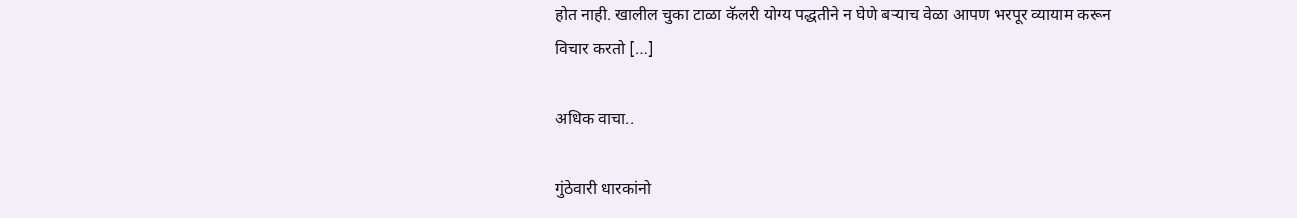होत नाही. खालील चुका टाळा कॅलरी योग्य पद्धतीने न घेणे बऱ्याच वेळा आपण भरपूर व्यायाम करून विचार करतो […]

अधिक वाचा..

गुंठेवारी धारकांनो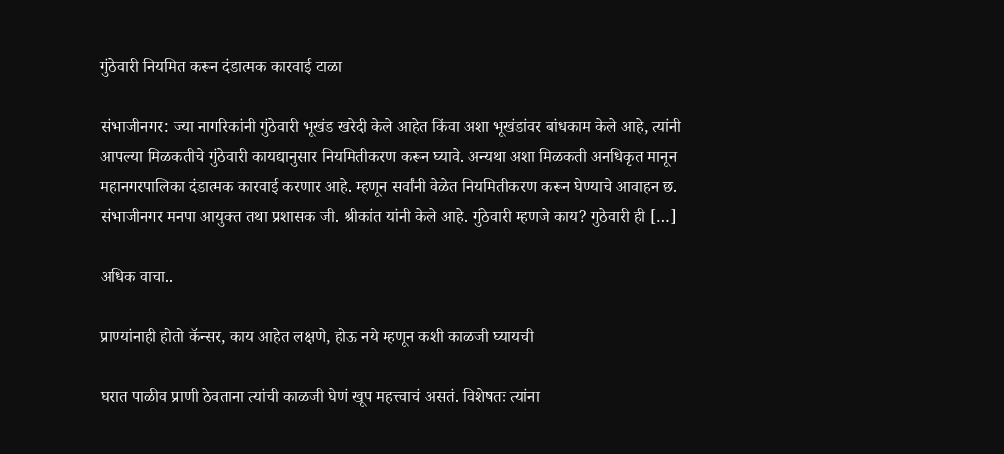गुंठेवारी नियमित करून दंडात्मक कारवाई टाळा

संभाजीनगर: ज्या नागरिकांनी गुंठेवारी भूखंड खरेदी केले आहेत किंवा अशा भूखंडांवर बांधकाम केले आहे, त्यांनी आपल्या मिळकतीचे गुंठेवारी कायद्यानुसार नियमितीकरण करून घ्यावे. अन्यथा अशा मिळकती अनधिकृत मानून महानगरपालिका दंडात्मक कारवाई करणार आहे. म्हणून सर्वांनी वेळेत नियमितीकरण करून घेण्याचे आवाहन छ. संभाजीनगर मनपा आयुक्त तथा प्रशासक जी. श्रीकांत यांनी केले आहे. गुंठेवारी म्हणजे काय? गुठेवारी ही […]

अधिक वाचा..

प्राण्यांनाही होतो कॅन्सर, काय आहेत लक्षणे, होऊ नये म्हणून कशी काळजी घ्यायची

घरात पाळीव प्राणी ठेवताना त्यांची काळजी घेणं खूप महत्त्वाचं असतं. विशेषतः त्यांना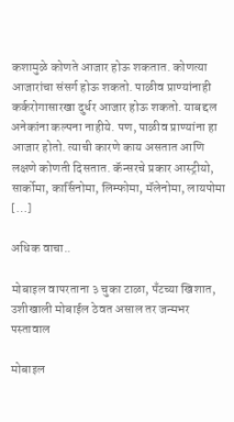कशामुळे कोणते आजार होऊ शकतात. कोणत्या आजारांचा संसर्ग होऊ शकतो. पाळीव प्राण्यांनाही कर्करोगासारखा दुर्धर आजार होऊ शकतो. याबद्दल अनेकांना कल्पना नाहीये. पण, पाळीव प्राण्यांना हा आजार होतो. त्याची कारणे काय असतात आणि लक्षणे कोणती दिसतात. कॅन्सरचे प्रकार आस्ट्रीयो, सार्कोमा, कार्सिनोमा, लिम्फोमा, मॅलेनोमा, लायपोमा […]

अधिक वाचा..

मोबाइल वापरताना ३ चुका टाळा, पँटच्या खिशात, उशीखाली मोबाईल ठेवत असाल तर जन्मभर पस्तावाल

मोबाइल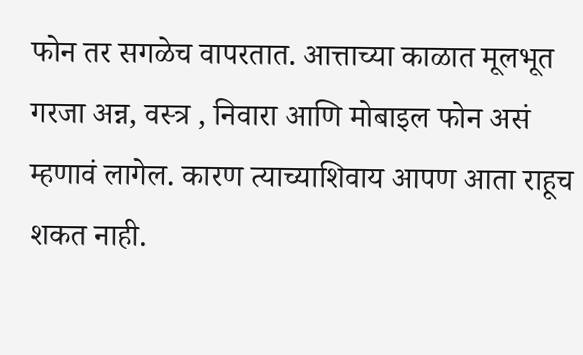फोन तर सगळेच वापरतात. आत्ताच्या काळात मूलभूत गरजा अन्न, वस्त्र , निवारा आणि मोबाइल फोन असं म्हणावं लागेल. कारण त्याच्याशिवाय आपण आता राहूच शकत नाही.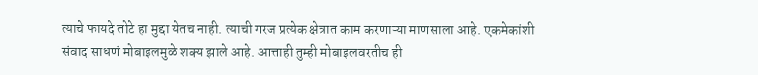त्याचे फायदे तोटे हा मुद्दा येतच नाही. त्याची गरज प्रत्येक क्षेत्रात काम करणाऱ्या माणसाला आहे. एकमेकांशी संवाद साधणं मोबाइलमुळे शक्य झाले आहे. आत्ताही तुम्ही मोबाइलवरतीच ही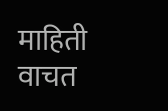माहिती वाचत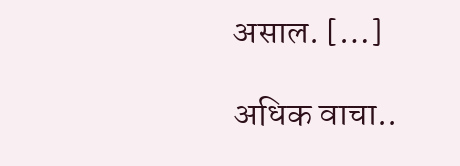असाल. […]

अधिक वाचा..